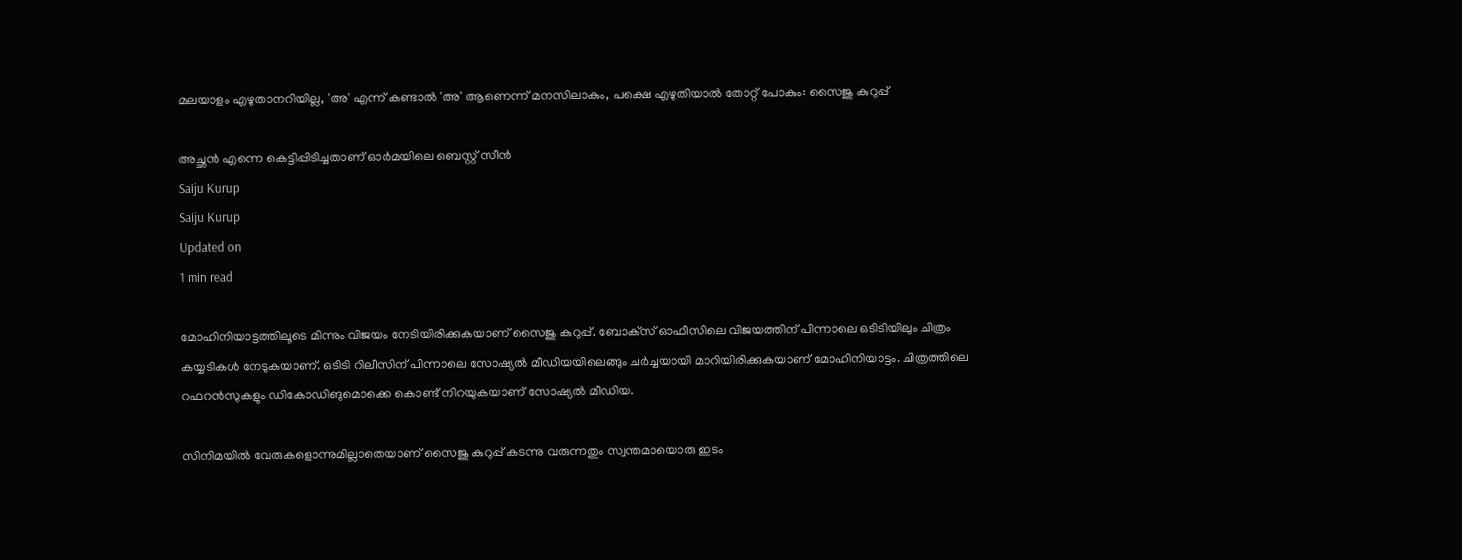മലയാളം എഴുതാനറിയില്ല, 'അ' എന്ന് കണ്ടാല്‍ 'അ' ആണെന്ന് മനസിലാകും, പക്ഷെ എഴുതിയാല്‍ തോറ്റ് പോകും: സൈജു കുറുപ്പ്

അച്ഛന്‍ എന്നെ കെട്ടിപ്പിടിച്ചതാണ് ഓര്‍മയിലെ ബെസ്റ്റ് സീന്‍
Saiju Kurup
Saiju Kurup
Updated on
1 min read

മോഹിനിയാട്ടത്തിലൂടെ മിന്നും വിജയം നേടിയിരിക്കുകയാണ് സൈജു കുറുപ്പ്. ബോക്‌സ് ഓഫീസിലെ വിജയത്തിന് പിന്നാലെ ഒടിടിയിലും ചിത്രം കയ്യടികള്‍ നേടുകയാണ്. ഒടിടി റിലീസിന് പിന്നാലെ സോഷ്യല്‍ മീഡിയയിലെങ്ങും ചര്‍ച്ചയായി മാറിയിരിക്കുകയാണ് മോഹിനിയാട്ടം. ചിത്രത്തിലെ റഫറന്‍സുകളും ഡികോഡിങുമൊക്കെ കൊണ്ട് നിറയുകയാണ് സോഷ്യല്‍ മീഡിയ.

സിനിമയില്‍ വേരുകളൊന്നുമില്ലാതെയാണ് സൈജു കുറുപ്പ് കടന്നു വരുന്നതും സ്വന്തമായൊരു ഇടം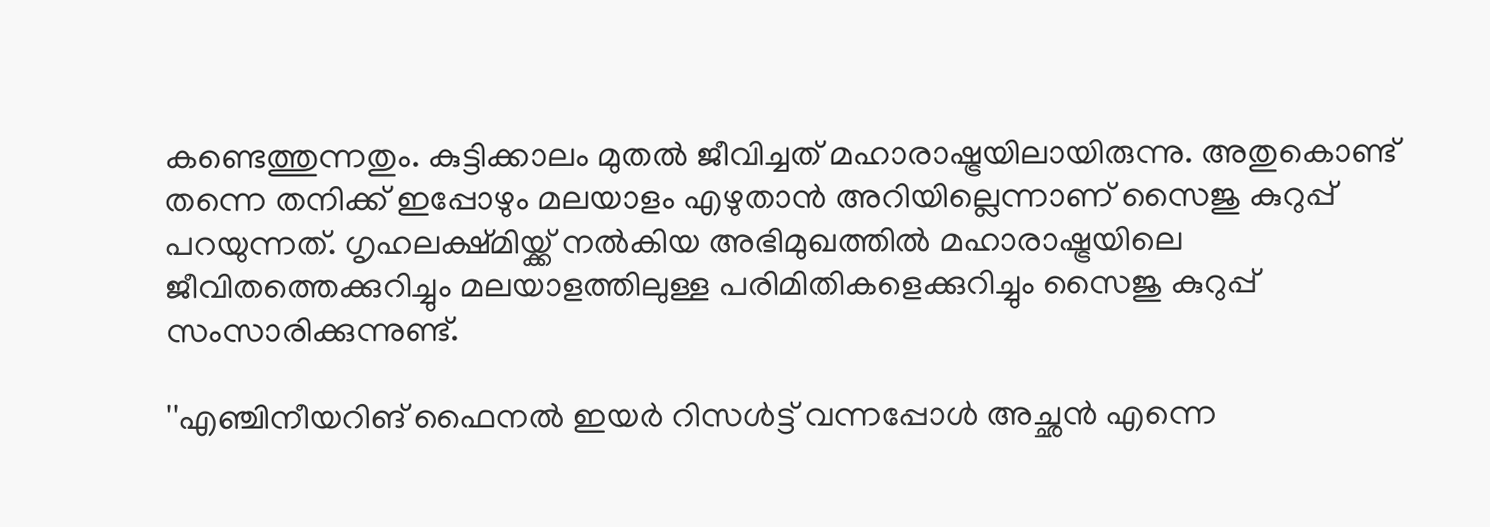കണ്ടെത്തുന്നതും. കുട്ടിക്കാലം മുതല്‍ ജീവിച്ചത് മഹാരാഷ്ട്രയിലായിരുന്നു. അതുകൊണ്ട് തന്നെ തനിക്ക് ഇപ്പോഴും മലയാളം എഴുതാന്‍ അറിയില്ലെന്നാണ് സൈജു കുറുപ്പ് പറയുന്നത്. ഗൃഹലക്ഷ്മിയ്ക്ക് നല്‍കിയ അഭിമുഖത്തില്‍ മഹാരാഷ്ട്രയിലെ ജീവിതത്തെക്കുറിച്ചും മലയാളത്തിലുള്ള പരിമിതികളെക്കുറിച്ചും സൈജു കുറുപ്പ് സംസാരിക്കുന്നുണ്ട്.

''എഞ്ചിനീയറിങ് ഫൈനല്‍ ഇയര്‍ റിസള്‍ട്ട് വന്നപ്പോള്‍ അച്ഛന്‍ എന്നെ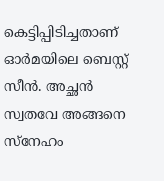കെട്ടിപ്പിടിച്ചതാണ് ഓര്‍മയിലെ ബെസ്റ്റ് സീന്‍. അച്ഛന്‍ സ്വതവേ അങ്ങനെ സ്‌നേഹം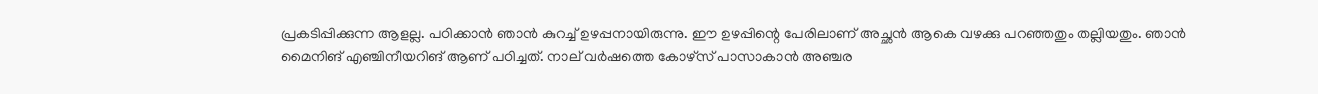പ്രകടിപ്പിക്കുന്ന ആളല്ല. പഠിക്കാന്‍ ഞാന്‍ കുറച്ച് ഉഴപ്പനായിരുന്നു. ഈ ഉഴപ്പിന്റെ പേരിലാണ് അച്ഛന്‍ ആകെ വഴക്കു പറഞ്ഞതും തല്ലിയതും. ഞാന്‍ മൈനിങ് എഞ്ചിനീയറിങ് ആണ് പഠിച്ചത്. നാല് വര്‍ഷത്തെ കോഴ്‌സ് പാസാകാന്‍ അഞ്ചര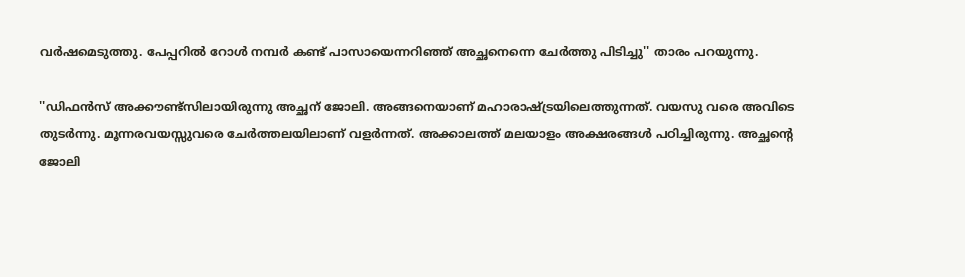വര്‍ഷമെടുത്തു. പേപ്പറില്‍ റോള്‍ നമ്പര്‍ കണ്ട് പാസായെന്നറിഞ്ഞ് അച്ഛനെന്നെ ചേര്‍ത്തു പിടിച്ചു'' താരം പറയുന്നു.

''ഡിഫന്‍സ് അക്കൗണ്ട്‌സിലായിരുന്നു അച്ഛന് ജോലി. അങ്ങനെയാണ് മഹാരാഷ്ട്രയിലെത്തുന്നത്. വയസു വരെ അവിടെ തുടര്‍ന്നു. മൂന്നരവയസ്സുവരെ ചേര്‍ത്തലയിലാണ് വളര്‍ന്നത്. അക്കാലത്ത് മലയാളം അക്ഷരങ്ങള്‍ പഠിച്ചിരുന്നു. അച്ഛന്റെ ജോലി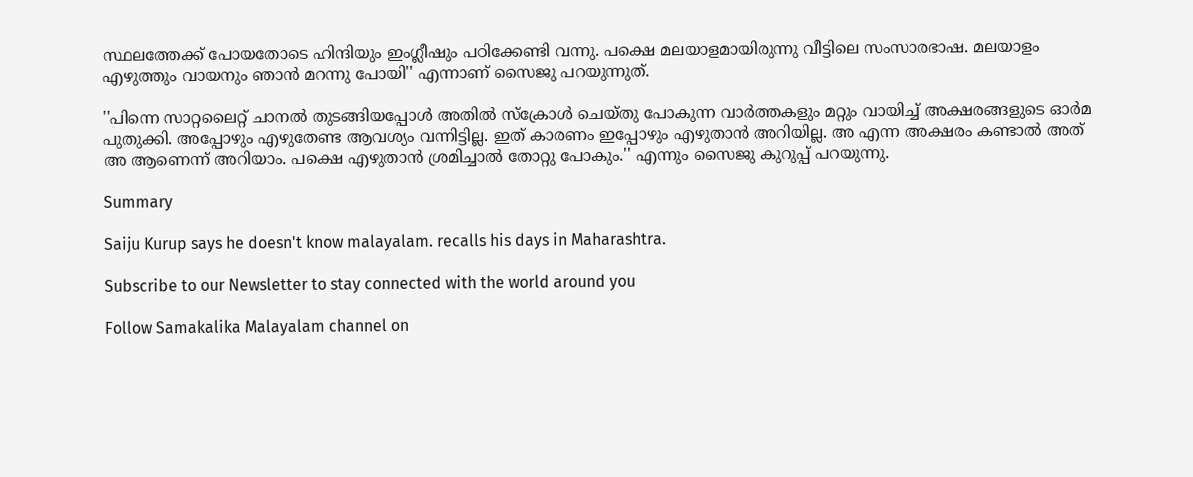സ്ഥലത്തേക്ക് പോയതോടെ ഹിന്ദിയും ഇംഗ്ലീഷും പഠിക്കേണ്ടി വന്നു. പക്ഷെ മലയാളമായിരുന്നു വീട്ടിലെ സംസാരഭാഷ. മലയാളം എഴുത്തും വായനും ഞാന്‍ മറന്നു പോയി'' എന്നാണ് സൈജു പറയുന്നുത്.

''പിന്നെ സാറ്റലൈറ്റ് ചാനല്‍ തുടങ്ങിയപ്പോള്‍ അതില്‍ സ്‌ക്രോള്‍ ചെയ്തു പോകുന്ന വാര്‍ത്തകളും മറ്റും വായിച്ച് അക്ഷരങ്ങളുടെ ഓര്‍മ പുതുക്കി. അപ്പോഴും എഴുതേണ്ട ആവശ്യം വന്നിട്ടില്ല. ഇത് കാരണം ഇപ്പോഴും എഴുതാന്‍ അറിയില്ല. അ എന്ന അക്ഷരം കണ്ടാല്‍ അത് അ ആണെന്ന് അറിയാം. പക്ഷെ എഴുതാന്‍ ശ്രമിച്ചാല്‍ തോറ്റു പോകും.'' എന്നും സൈജു കുറുപ്പ് പറയുന്നു.

Summary

Saiju Kurup says he doesn't know malayalam. recalls his days in Maharashtra.

Subscribe to our Newsletter to stay connected with the world around you

Follow Samakalika Malayalam channel on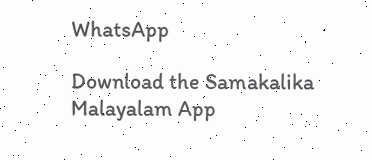WhatsApp

Download the Samakalika Malayalam App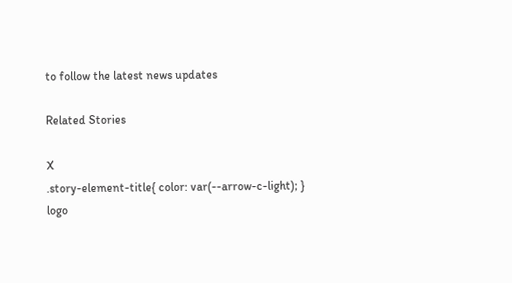to follow the latest news updates

Related Stories

X
.story-element-title{ color: var(--arrow-c-light); }
logo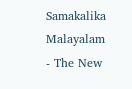Samakalika Malayalam - The New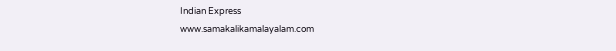Indian Express
www.samakalikamalayalam.com